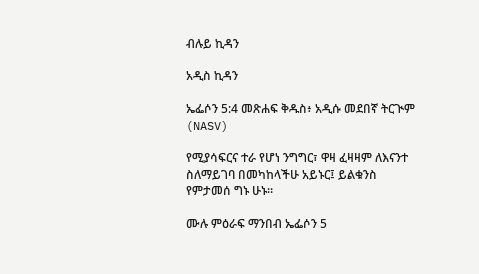ብሉይ ኪዳን

አዲስ ኪዳን

ኤፌሶን 5:4 መጽሐፍ ቅዱስ፥ አዲሱ መደበኛ ትርጒም (NASV)

የሚያሳፍርና ተራ የሆነ ንግግር፣ ዋዛ ፈዛዛም ለእናንተ ስለማይገባ በመካከላችሁ አይኑር፤ ይልቁንስ የምታመሰ ግኑ ሁኑ።

ሙሉ ምዕራፍ ማንበብ ኤፌሶን 5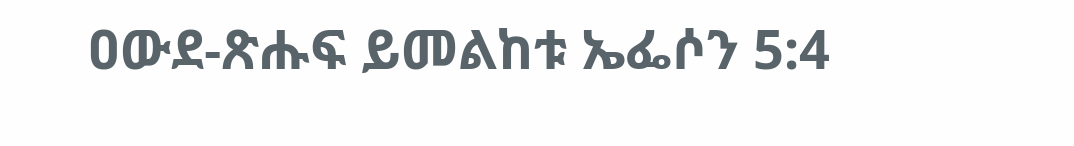ዐውደ-ጽሑፍ ይመልከቱ ኤፌሶን 5:4